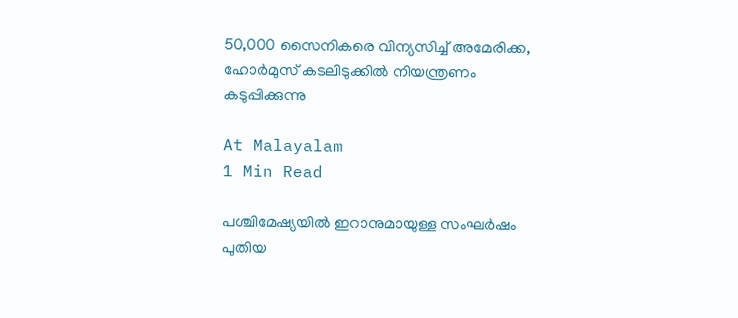50,000 സൈനികരെ വിന്യസിച്ച് അമേരിക്ക, ഹോർമുസ് കടലിടുക്കിൽ നിയന്ത്രണം കടുപ്പിക്കുന്നു

At Malayalam
1 Min Read

പശ്ചിമേഷ്യയിൽ ഇറാനുമായുള്ള സംഘർഷം പുതിയ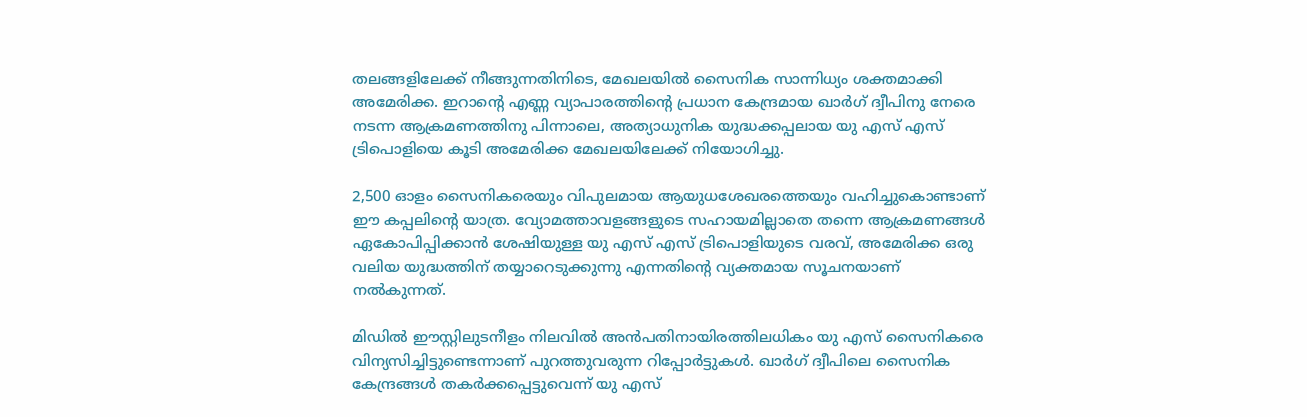തലങ്ങളിലേക്ക് നീങ്ങുന്നതിനിടെ, മേഖലയിൽ സൈനിക സാന്നിധ്യം ശക്തമാക്കി അമേരിക്ക. ഇറാന്റെ എണ്ണ വ്യാപാരത്തിന്റെ പ്രധാന കേന്ദ്രമായ ഖാർഗ് ദ്വീപിനു നേരെ നടന്ന ആക്രമണത്തിനു പിന്നാലെ, അത്യാധുനിക യുദ്ധക്കപ്പലായ യു എസ് എസ് ട്രിപൊളിയെ കൂടി അമേരിക്ക മേഖലയിലേക്ക് നിയോഗിച്ചു.

2,500 ഓളം സൈനികരെയും വിപുലമായ ആയുധശേഖരത്തെയും വഹിച്ചുകൊണ്ടാണ് ഈ കപ്പലിന്റെ യാത്ര. വ്യോമത്താവളങ്ങളുടെ സഹായമില്ലാതെ തന്നെ ആക്രമണങ്ങൾ ഏകോപിപ്പിക്കാൻ ശേഷിയുള്ള യു എസ് എസ് ട്രിപൊളിയുടെ വരവ്, അമേരിക്ക ഒരു വലിയ യുദ്ധത്തിന് തയ്യാറെടുക്കുന്നു എന്നതിന്റെ വ്യക്തമായ സൂചനയാണ് നൽകുന്നത്.

മിഡിൽ ഈസ്റ്റിലുടനീളം നിലവിൽ അൻപതിനായിരത്തിലധികം യു എസ് സൈനികരെ വിന്യസിച്ചിട്ടുണ്ടെന്നാണ് പുറത്തുവരുന്ന റിപ്പോർട്ടുകൾ. ഖാർഗ് ദ്വീപിലെ സൈനിക കേന്ദ്രങ്ങൾ തകർക്കപ്പെട്ടുവെന്ന് യു എസ്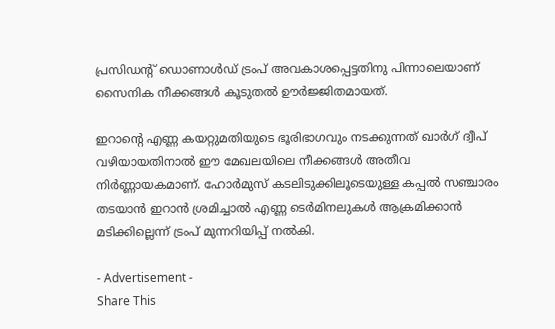പ്രസിഡന്റ് ഡൊണാൾഡ് ട്രംപ് അവകാശപ്പെട്ടതിനു പിന്നാലെയാണ് സൈനിക നീക്കങ്ങൾ കൂടുതൽ ഊർജ്ജിതമായത്.

ഇറാന്റെ എണ്ണ കയറ്റുമതിയുടെ ഭൂരിഭാഗവും നടക്കുന്നത് ഖാർഗ് ദ്വീപ് വഴിയായതിനാൽ ഈ മേഖലയിലെ നീക്കങ്ങൾ അതീവ നിർണ്ണായകമാണ്. ഹോർമുസ് കടലിടുക്കിലൂടെയുള്ള കപ്പൽ സഞ്ചാരം തടയാൻ ഇറാൻ ശ്രമിച്ചാൽ എണ്ണ ടെർമിനലുകൾ ആക്രമിക്കാൻ മടിക്കില്ലെന്ന് ട്രംപ് മുന്നറിയിപ്പ് നൽകി.

- Advertisement -
Share This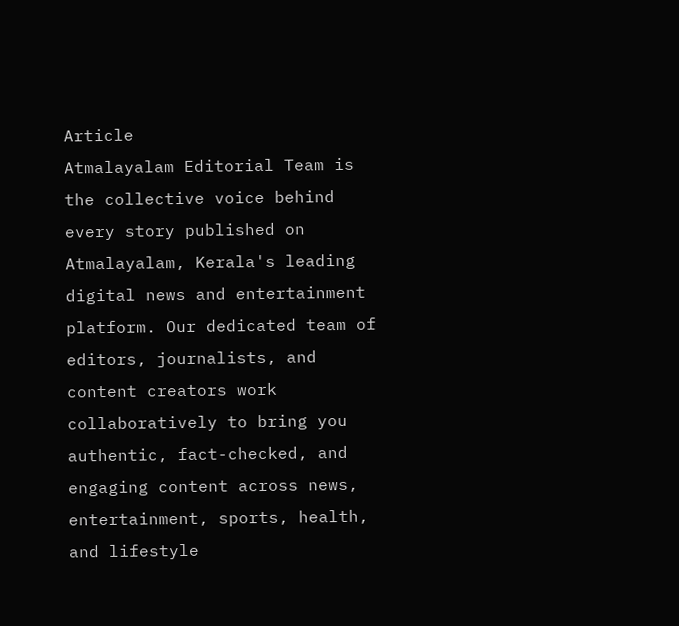Article
Atmalayalam Editorial Team is the collective voice behind every story published on Atmalayalam, Kerala's leading digital news and entertainment platform. Our dedicated team of editors, journalists, and content creators work collaboratively to bring you authentic, fact-checked, and engaging content across news, entertainment, sports, health, and lifestyle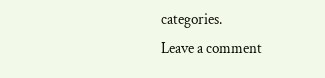categories.
Leave a comment